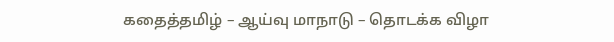கதைத்தமிழ் – ஆய்வு மாநாடு – தொடக்க விழா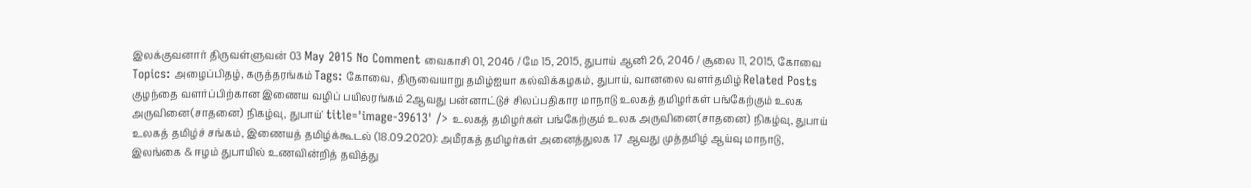இலக்குவனார் திருவள்ளுவன் 03 May 2015 No Comment வைகாசி 01, 2046 / மே 15, 2015, துபாய் ஆனி 26, 2046 / சூலை 11, 2015, கோவை Topics: அழைப்பிதழ், கருத்தரங்கம் Tags: கோவை, திருவையாறு தமிழ்ஐயா கல்விக்கழகம், துபாய், வானலை வளர்தமிழ் Related Posts குழந்தை வளர்ப்பிற்கான இணைய வழிப் பயிலரங்கம் 2ஆவது பன்னாட்டுச் சிலப்பதிகார மாநாடு உலகத் தமிழர்கள் பங்கேற்கும் உலக அருவினை(சாதனை) நிகழ்வு, துபாய்' title='image-39613' /> உலகத் தமிழர்கள் பங்கேற்கும் உலக அருவினை(சாதனை) நிகழ்வு, துபாய் உலகத் தமிழ்ச் சங்கம், இணையத் தமிழ்க்கூடல் (18.09.2020): அமீரகத் தமிழர்கள் அனைத்துலக 17 ஆவது முத்தமிழ் ஆய்வு மாநாடு, இலங்கை & ஈழம் துபாயில் உணவின்றித் தவித்து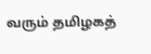வரும் தமிழகத்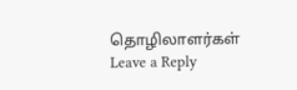தொழிலாளர்கள்
Leave a Reply